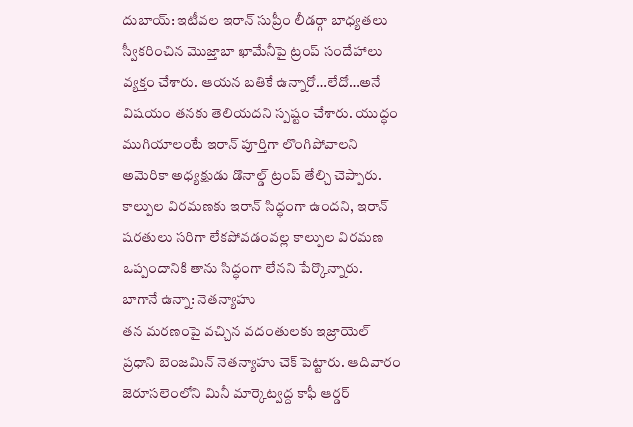దుబాయ్: ఇటీవల ఇరాన్ సుప్రీం లీడర్గా బాధ్యతలు స్వీకరించిన మొజ్తాబా ఖామేనీపై ట్రంప్ సందేహాలు వ్యక్తం చేశారు. ఆయన బతికే ఉన్నారో…లేదో…అనే విషయం తనకు తెలియదని స్పష్టం చేశారు. యుద్ధం ముగియాలంటే ఇరాన్ పూర్తిగా లొంగిపోవాలని అమెరికా అధ్యక్షుడు డొనాల్డ్ ట్రంప్ తేల్చి చెప్పారు. కాల్పుల విరమణకు ఇరాన్ సిద్ధంగా ఉందని, ఇరాన్ షరతులు సరిగా లేకపోవడంవల్ల కాల్పుల విరమణ ఒప్పందానికి తాను సిద్ధంగా లేనని పేర్కొన్నారు.
బాగానే ఉన్నా: నెతన్యాహు
తన మరణంపై వచ్చిన వదంతులకు ఇజ్రాయెల్ ప్రధాని బెంజమిన్ నెతన్యాహు చెక్ పెట్టారు. ఆదివారం జెరూసలెంలోని మినీ మార్కెట్వద్ద కాఫీ ఆర్డర్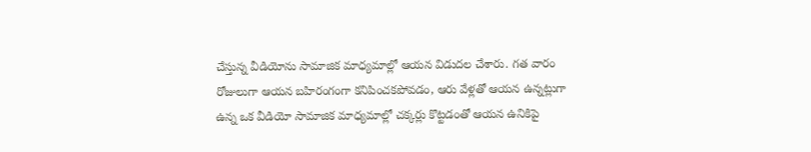చేస్తున్న వీడియోను సామాజిక మాధ్యమాల్లో ఆయన విడుదల చేశారు. గత వారం రోజులుగా ఆయన బహిరంగంగా కనిపించకపోవడం, ఆరు వేళ్లతో ఆయన ఉన్నట్లుగా ఉన్న ఒక వీడియో సామాజిక మాధ్యమాల్లో చక్కర్లు కొట్టడంతో ఆయన ఉనికిపై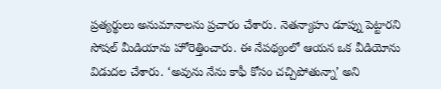ప్రత్యర్థులు అనుమానాలను ప్రచారం చేశారు. నెతన్యాహు డూప్ను పెట్టారని సోషల్ మీడియాను హోరెత్తించారు. ఈ నేపథ్యంలో ఆయన ఒక వీడియోను విడుదల చేశారు. ‘అవును నేను కాఫీ కోసం చచ్చిపోతున్నా’ అని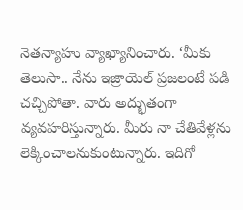నెతన్యాహు వ్యాఖ్యానించారు. ‘మీకు తెలుసా.. నేను ఇజ్రాయెల్ ప్రజలంటే పడి చచ్చిపోతా. వారు అద్భుతంగా వ్యవహరిస్తున్నారు. మీరు నా చేతివేళ్లను లెక్కించాలనుకుంటున్నారు. ఇదిగో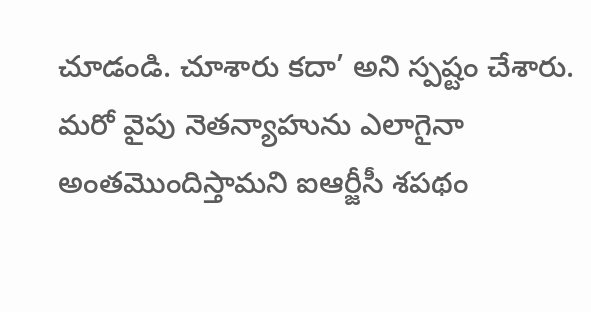చూడండి. చూశారు కదా’ అని స్పష్టం చేశారు. మరో వైపు నెతన్యాహును ఎలాగైనా అంతమొందిస్తామని ఐఆర్జీసీ శపథం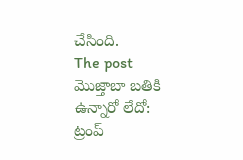చేసింది.
The post మొజ్తాబా బతికి ఉన్నారో లేదో: ట్రంప్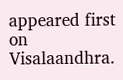appeared first on Visalaandhra.